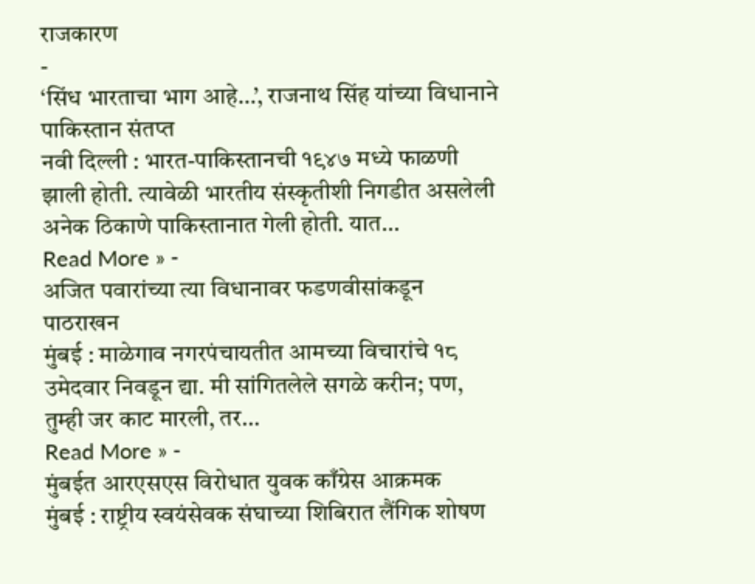राजकारण
-
‘सिंध भारताचा भाग आहे…’, राजनाथ सिंह यांच्या विधानाने पाकिस्तान संतप्त
नवी दिल्ली : भारत-पाकिस्तानची १९४७ मध्ये फाळणी झाली होती. त्यावेळी भारतीय संस्कृतीशी निगडीत असलेली अनेक ठिकाणे पाकिस्तानात गेली होती. यात…
Read More » -
अजित पवारांच्या त्या विधानावर फडणवीसांकडून पाठराखन
मुंबई : माळेगाव नगरपंचायतीत आमच्या विचारांचे १८ उमेदवार निवडून द्या. मी सांगितलेले सगळे करीन; पण, तुम्ही जर काट मारली, तर…
Read More » -
मुंबईत आरएसएस विरोधात युवक काँग्रेस आक्रमक
मुंबई : राष्ट्रीय स्वयंसेवक संघाच्या शिबिरात लैंगिक शोषण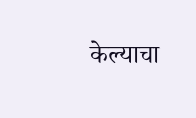केल्याचा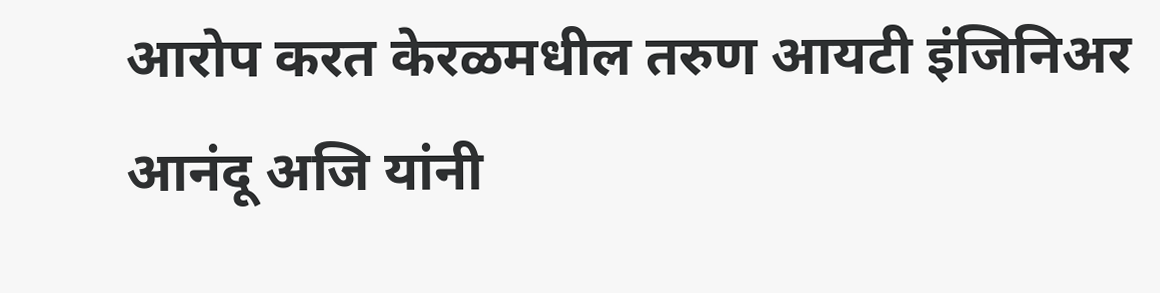आरोप करत केरळमधील तरुण आयटी इंजिनिअर आनंदू अजि यांनी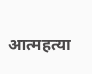आत्महत्या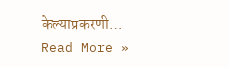केल्याप्रकरणी…
Read More »